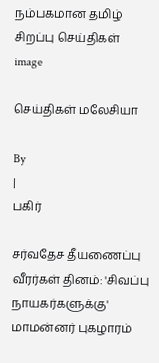நம்பகமான தமிழ் சிறப்பு செய்திகள்
image

செய்திகள் மலேசியா

By
|
பகிர்

சர்வதேச தீயணைப்பு வீரர்கள் தினம்: 'சிவப்பு நாயகர்களுக்கு' மாமன்னர் புகழாரம்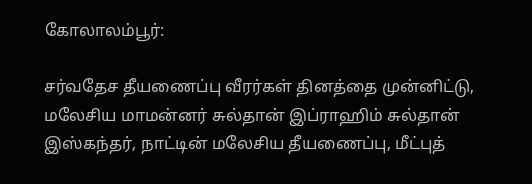கோலாலம்பூர்:

சர்வதேச தீயணைப்பு வீரர்கள் தினத்தை முன்னிட்டு, மலேசிய மாமன்னர் சுல்தான் இப்ராஹிம் சுல்தான் இஸ்கந்தர், நாட்டின் மலேசிய தீயணைப்பு, மீட்புத்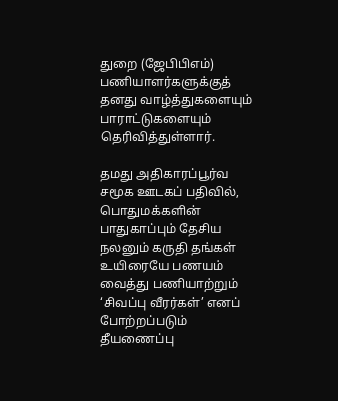துறை (ஜேபிபிஎம்) பணியாளர்களுக்குத் தனது வாழ்த்துகளையும் பாராட்டுகளையும் தெரிவித்துள்ளார்.

தமது அதிகாரப்பூர்வ சமூக ஊடகப் பதிவில், பொதுமக்களின் பாதுகாப்பும் தேசிய நலனும் கருதி தங்கள் உயிரையே பணயம் வைத்து பணியாற்றும் ‘சிவப்பு வீரர்கள்’ எனப் போற்றப்படும் தீயணைப்பு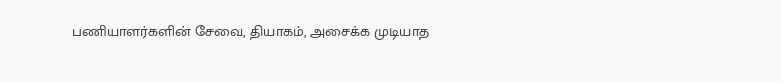பணியாளர்களின் சேவை, தியாகம், அசைக்க முடியாத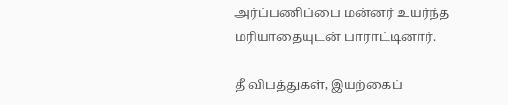அர்ப்பணிப்பை மன்னர் உயர்ந்த மரியாதையுடன் பாராட்டினார்.

தீ விபத்துகள், இயற்கைப்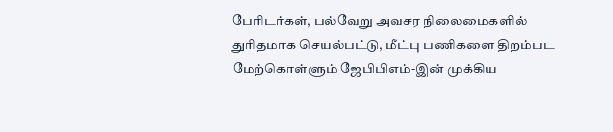பேரிடர்கள், பல்வேறு அவசர நிலைமைகளில் துரிதமாக செயல்பட்டு, மீட்பு பணிகளை திறம்பட மேற்கொள்ளும் ஜேபிபிஎம்-இன் முக்கிய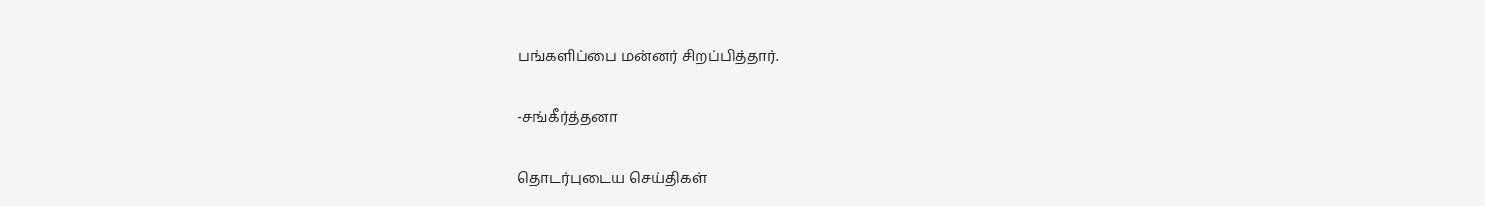பங்களிப்பை மன்னர் சிறப்பித்தார்.

-சங்கீர்த்தனா

தொடர்புடைய செய்திகள்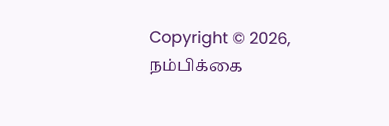Copyright © 2026, நம்பிக்கை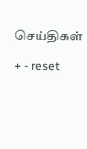செய்திகள்

+ - reset